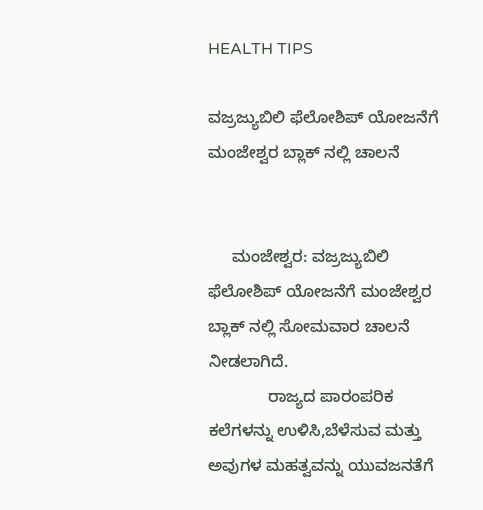HEALTH TIPS

ವಜ್ರಜ್ಯುಬಿಲಿ ಫೆಲೋಶಿಪ್ ಯೋಜನೆಗೆ ಮಂಜೇಶ್ವರ ಬ್ಲಾಕ್ ನಲ್ಲಿ ಚಾಲನೆ


     ಮಂಜೇಶ್ವರ: ವಜ್ರಜ್ಯುಬಿಲಿ ಫೆಲೋಶಿಪ್ ಯೋಜನೆಗೆ ಮಂಜೇಶ್ವರ ಬ್ಲಾಕ್ ನಲ್ಲಿ ಸೋಮವಾರ ಚಾಲನೆ ನೀಡಲಾಗಿದೆ.
             ರಾಜ್ಯದ ಪಾರಂಪರಿಕ ಕಲೆಗಳನ್ನು ಉಳಿಸಿ,ಬೆಳೆಸುವ ಮತ್ತು ಅವುಗಳ ಮಹತ್ವವನ್ನು ಯುವಜನತೆಗೆ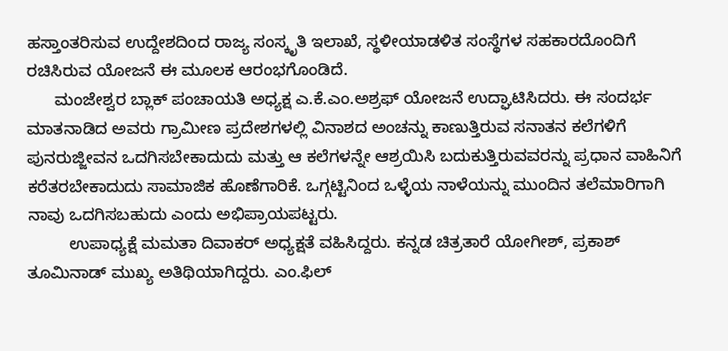ಹಸ್ತಾಂತರಿಸುವ ಉದ್ದೇಶದಿಂದ ರಾಜ್ಯ ಸಂಸ್ಕೃತಿ ಇಲಾಖೆ, ಸ್ಥಳೀಯಾಡಳಿತ ಸಂಸ್ಥೆಗಳ ಸಹಕಾರದೊಂದಿಗೆ ರಚಿಸಿರುವ ಯೋಜನೆ ಈ ಮೂಲಕ ಆರಂಭಗೊಂಡಿದೆ.
      ಮಂಜೇಶ್ವರ ಬ್ಲಾಕ್ ಪಂಚಾಯತಿ ಅಧ್ಯಕ್ಷ ಎ.ಕೆ.ಎಂ.ಅಶ್ರಫ್ ಯೋಜನೆ ಉದ್ಘಾಟಿಸಿದರು. ಈ ಸಂದರ್ಭ ಮಾತನಾಡಿದ ಅವರು ಗ್ರಾಮೀಣ ಪ್ರದೇಶಗಳಲ್ಲಿ ವಿನಾಶದ ಅಂಚನ್ನು ಕಾಣುತ್ತಿರುವ ಸನಾತನ ಕಲೆಗಳಿಗೆ ಪುನರುಜ್ಜೀವನ ಒದಗಿಸಬೇಕಾದುದು ಮತ್ತು ಆ ಕಲೆಗಳನ್ನೇ ಆಶ್ರಯಿಸಿ ಬದುಕುತ್ತಿರುವವರನ್ನು ಪ್ರಧಾನ ವಾಹಿನಿಗೆ ಕರೆತರಬೇಕಾದುದು ಸಾಮಾಜಿಕ ಹೊಣೆಗಾರಿಕೆ. ಒಗ್ಗಟ್ಟಿನಿಂದ ಒಳ್ಳೆಯ ನಾಳೆಯನ್ನು ಮುಂದಿನ ತಲೆಮಾರಿಗಾಗಿ ನಾವು ಒದಗಿಸಬಹುದು ಎಂದು ಅಭಿಪ್ರಾಯಪಟ್ಟರು.
         ಉಪಾಧ್ಯಕ್ಷೆ ಮಮತಾ ದಿವಾಕರ್ ಅಧ್ಯಕ್ಷತೆ ವಹಿಸಿದ್ದರು. ಕನ್ನಡ ಚಿತ್ರತಾರೆ ಯೋಗೀಶ್, ಪ್ರಕಾಶ್ ತೂಮಿನಾಡ್ ಮುಖ್ಯ ಅತಿಥಿಯಾಗಿದ್ದರು. ಎಂ.ಫಿಲ್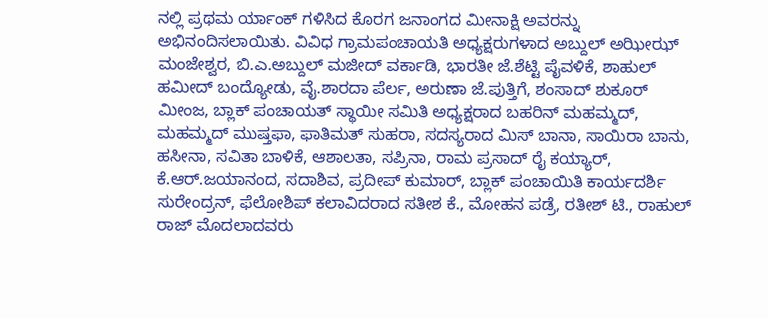ನಲ್ಲಿ ಪ್ರಥಮ ರ್ಯಾಂಕ್ ಗಳಿಸಿದ ಕೊರಗ ಜನಾಂಗದ ಮೀನಾಕ್ಷಿ ಅವರನ್ನು ಅಭಿನಂದಿಸಲಾಯಿತು. ವಿವಿಧ ಗ್ರಾಮಪಂಚಾಯತಿ ಅಧ್ಯಕ್ಷರುಗಳಾದ ಅಬ್ದುಲ್ ಅಝೀಝ್ ಮಂಜೇಶ್ವರ, ಬಿ.ಎ.ಅಬ್ದುಲ್ ಮಜೀದ್ ವರ್ಕಾಡಿ, ಭಾರತೀ ಜೆ.ಶೆಟ್ಟಿ ಪೈವಳಿಕೆ, ಶಾಹುಲ್ ಹಮೀದ್ ಬಂದ್ಯೋಡು, ವೈ.ಶಾರದಾ ಪೆರ್ಲ, ಅರುಣಾ ಜೆ.ಪುತ್ತಿಗೆ, ಶಂಸಾದ್ ಶುಕೂರ್ ಮೀಂಜ, ಬ್ಲಾಕ್ ಪಂಚಾಯತ್ ಸ್ಥಾಯೀ ಸಮಿತಿ ಅಧ್ಯಕ್ಷರಾದ ಬಹರಿನ್ ಮಹಮ್ಮದ್, ಮಹಮ್ಮದ್ ಮುಷ್ತಫಾ, ಫಾತಿಮತ್ ಸುಹರಾ, ಸದಸ್ಯರಾದ ಮಿಸ್ ಬಾನಾ, ಸಾಯಿರಾ ಬಾನು, ಹಸೀನಾ, ಸವಿತಾ ಬಾಳಿಕೆ, ಆಶಾಲತಾ, ಸಪ್ರಿನಾ, ರಾಮ ಪ್ರಸಾದ್ ರೈ ಕಯ್ಯಾರ್, ಕೆ.ಆರ್.ಜಯಾನಂದ, ಸದಾಶಿವ, ಪ್ರದೀಪ್ ಕುಮಾರ್, ಬ್ಲಾಕ್ ಪಂಚಾಯಿತಿ ಕಾರ್ಯದರ್ಶಿ ಸುರೇಂದ್ರನ್, ಫೆಲೋಶಿಪ್ ಕಲಾವಿದರಾದ ಸತೀಶ ಕೆ., ಮೋಹನ ಪಡ್ರೆ, ರತೀಶ್ ಟಿ., ರಾಹುಲ್ ರಾಜ್ ಮೊದಲಾದವರು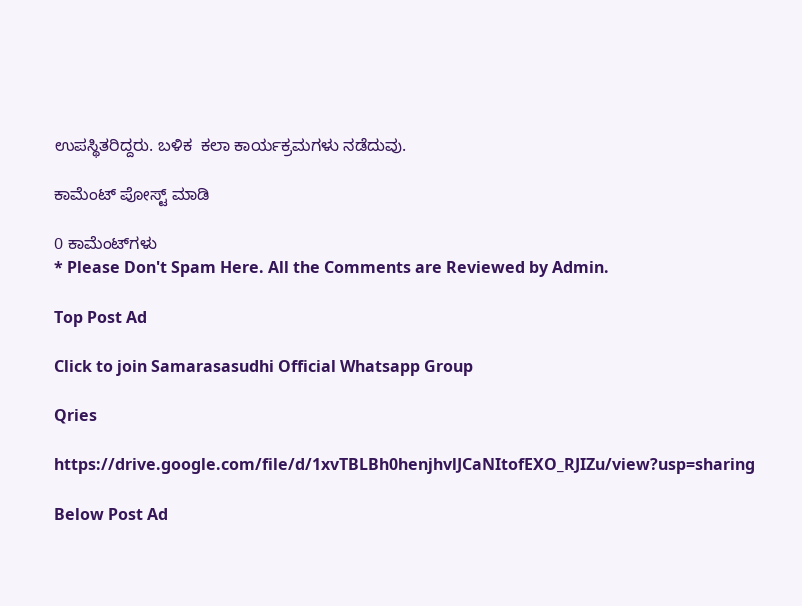ಉಪಸ್ಥಿತರಿದ್ದರು. ಬಳಿಕ  ಕಲಾ ಕಾರ್ಯಕ್ರಮಗಳು ನಡೆದುವು.

ಕಾಮೆಂಟ್‌‌ ಪೋಸ್ಟ್‌ ಮಾಡಿ

0 ಕಾಮೆಂಟ್‌ಗಳು
* Please Don't Spam Here. All the Comments are Reviewed by Admin.

Top Post Ad

Click to join Samarasasudhi Official Whatsapp Group

Qries

https://drive.google.com/file/d/1xvTBLBh0henjhvlJCaNItofEXO_RJIZu/view?usp=sharing

Below Post Ad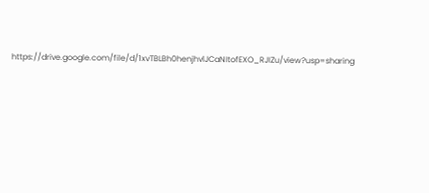https://drive.google.com/file/d/1xvTBLBh0henjhvlJCaNItofEXO_RJIZu/view?usp=sharing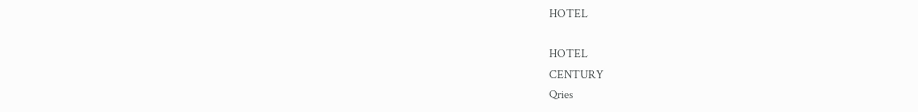HOTEL

HOTEL
CENTURY
Qries